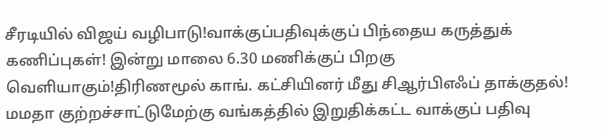சீரடியில் விஜய் வழிபாடு!வாக்குப்பதிவுக்குப் பிந்தைய கருத்துக் கணிப்புகள்! இன்று மாலை 6.30 மணிக்குப் பிறகு வெளியாகும்!திரிணமூல் காங். கட்சியினர் மீது சிஆர்பிஎஃப் தாக்குதல்! மமதா குற்றச்சாட்டுமேற்கு வங்கத்தில் இறுதிக்கட்ட வாக்குப் பதிவு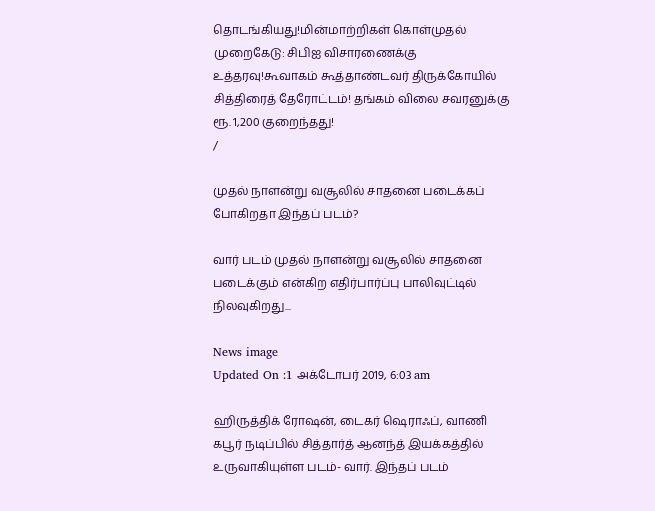தொடங்கியது!மின்மாற்றிகள் கொள்முதல் முறைகேடு: சிபிஐ விசாரணைக்கு உத்தரவு!கூவாகம் கூத்தாண்டவர் திருக்கோயில் சித்திரைத் தேரோட்டம்! தங்கம் விலை சவரனுக்கு ரூ. 1,200 குறைந்தது!
/

முதல் நாளன்று வசூலில் சாதனை படைக்கப் போகிறதா இந்தப் படம்?

வார் படம் முதல் நாளன்று வசூலில் சாதனை படைக்கும் என்கிற எதிர்பார்ப்பு பாலிவுட்டில் நிலவுகிறது...

News image
Updated On :1 அக்டோபர் 2019, 6:03 am

ஹிருத்திக் ரோஷன், டைகர் ஷெராஃப், வாணி கபூர் நடிப்பில் சித்தார்த் ஆனந்த் இயக்கத்தில் உருவாகியுள்ள படம்- வார். இந்தப் படம்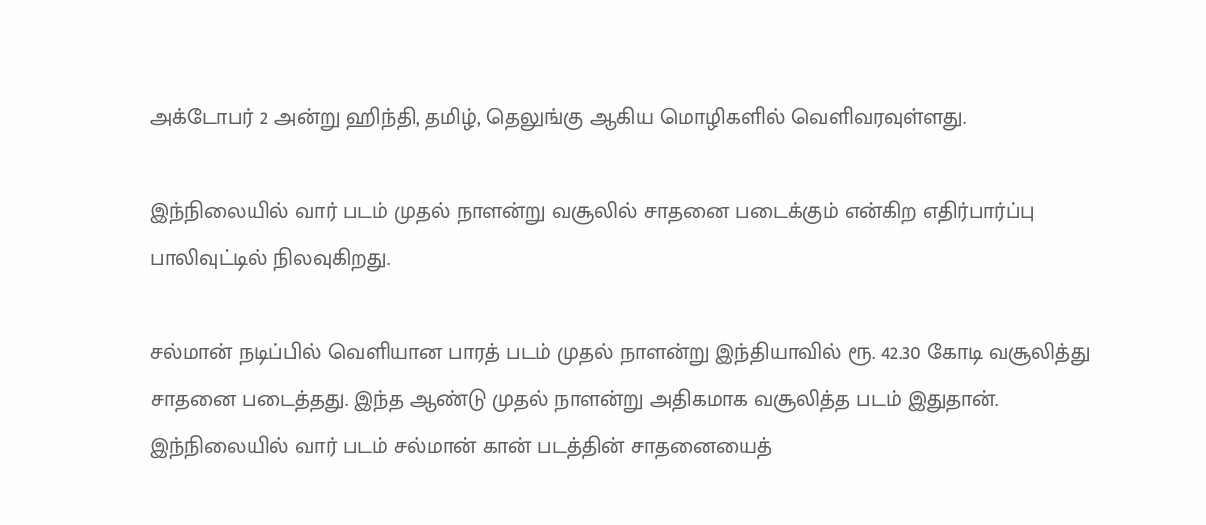அக்டோபர் 2 அன்று ஹிந்தி, தமிழ், தெலுங்கு ஆகிய மொழிகளில் வெளிவரவுள்ளது.

இந்நிலையில் வார் படம் முதல் நாளன்று வசூலில் சாதனை படைக்கும் என்கிற எதிர்பார்ப்பு பாலிவுட்டில் நிலவுகிறது.

சல்மான் நடிப்பில் வெளியான பாரத் படம் முதல் நாளன்று இந்தியாவில் ரூ. 42.30 கோடி வசூலித்து சாதனை படைத்தது. இந்த ஆண்டு முதல் நாளன்று அதிகமாக வசூலித்த படம் இதுதான். இந்நிலையில் வார் படம் சல்மான் கான் படத்தின் சாதனையைத்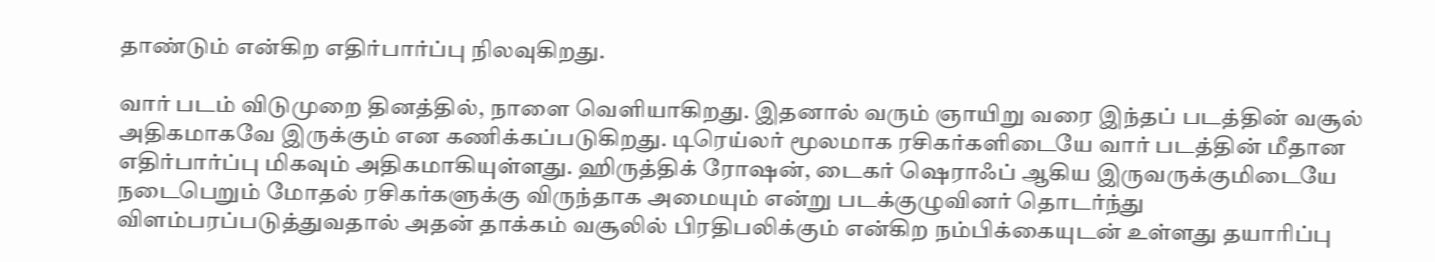தாண்டும் என்கிற எதிர்பார்ப்பு நிலவுகிறது.

வார் படம் விடுமுறை தினத்தில், நாளை வெளியாகிறது. இதனால் வரும் ஞாயிறு வரை இந்தப் படத்தின் வசூல் அதிகமாகவே இருக்கும் என கணிக்கப்படுகிறது. டிரெய்லர் மூலமாக ரசிகர்களிடையே வார் படத்தின் மீதான எதிர்பார்ப்பு மிகவும் அதிகமாகியுள்ளது. ஹிருத்திக் ரோஷன், டைகர் ஷெராஃப் ஆகிய இருவருக்குமிடையே நடைபெறும் மோதல் ரசிகர்களுக்கு விருந்தாக அமையும் என்று படக்குழுவினர் தொடர்ந்து விளம்பரப்படுத்துவதால் அதன் தாக்கம் வசூலில் பிரதிபலிக்கும் என்கிற நம்பிக்கையுடன் உள்ளது தயாரிப்பு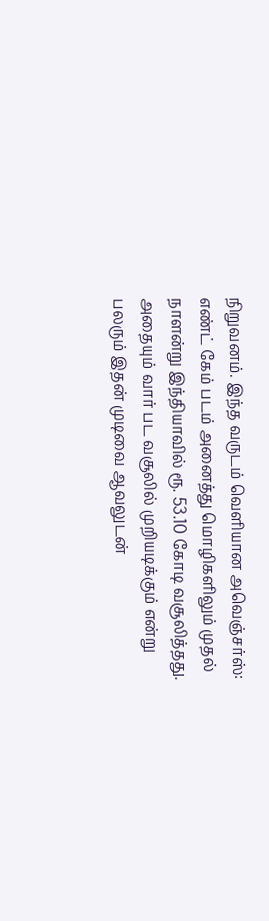நிறுவனம். இந்த வருடம் வெளியான அவெஞ்சர்ஸ்: எண்ட் கேம் படம் அனைத்து மொழிகளிலும் முதல் நாளன்று இந்தியாவில் ரூ. 53.10 கோடி வசூலித்தது. அதையும் வார் பட வசூலில் முறியடிக்கும் என்று பலரும் இதன் முடிவை ஆவலுடன்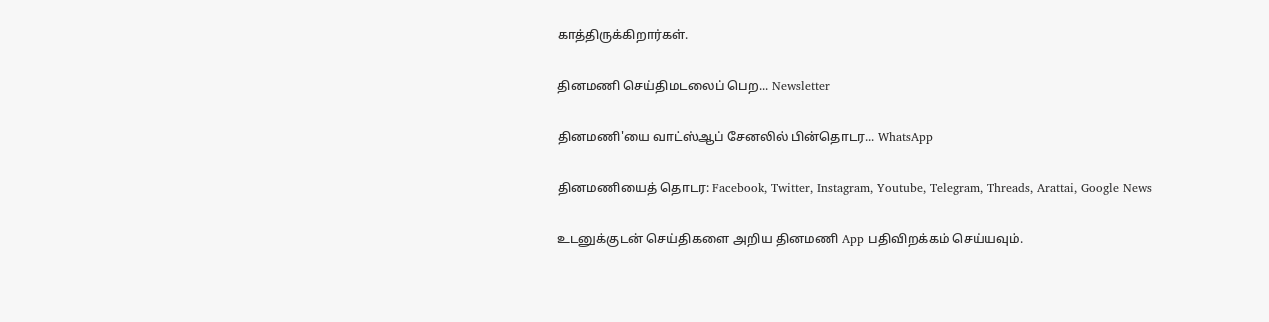காத்திருக்கிறார்கள்.

தினமணி செய்திமடலைப் பெற... Newsletter

தினமணி'யை வாட்ஸ்ஆப் சேனலில் பின்தொடர... WhatsApp

தினமணியைத் தொடர: Facebook, Twitter, Instagram, Youtube, Telegram, Threads, Arattai, Google News

உடனுக்குடன் செய்திகளை அறிய தினமணி App பதிவிறக்கம் செய்யவும்.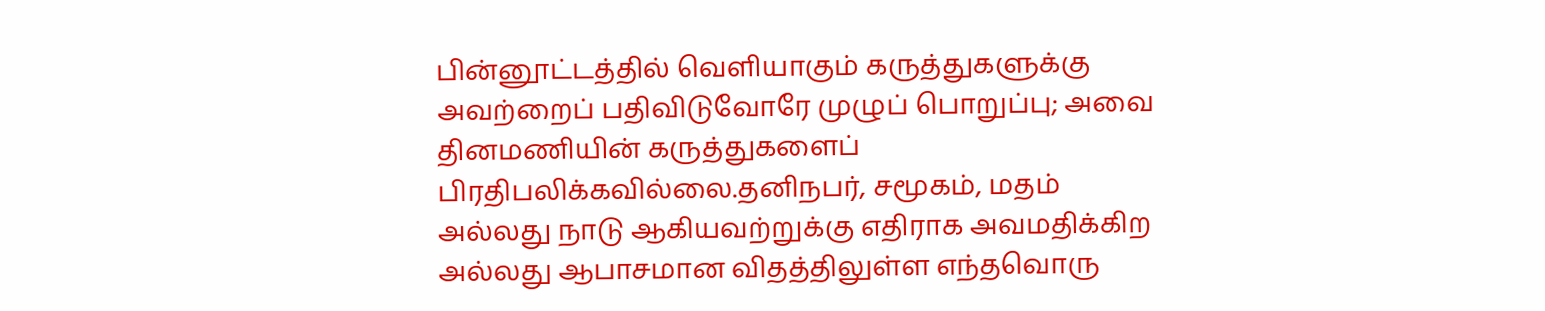பின்னூட்டத்தில் வெளியாகும் கருத்துகளுக்கு அவற்றைப் பதிவிடுவோரே முழுப் பொறுப்பு; அவை தினமணியின் கருத்துகளைப் பிரதிபலிக்கவில்லை.தனிநபர், சமூகம், மதம் அல்லது நாடு ஆகியவற்றுக்கு எதிராக அவமதிக்கிற அல்லது ஆபாசமான விதத்திலுள்ள எந்தவொரு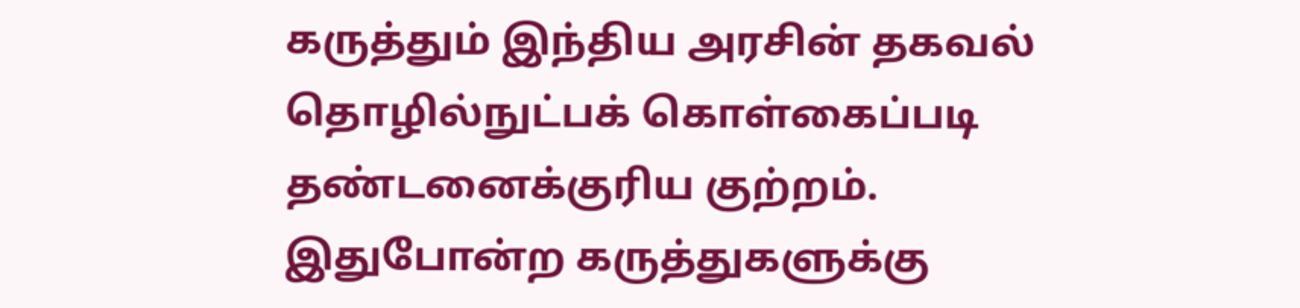கருத்தும் இந்திய அரசின் தகவல் தொழில்நுட்பக் கொள்கைப்படி தண்டனைக்குரிய குற்றம். இதுபோன்ற கருத்துகளுக்கு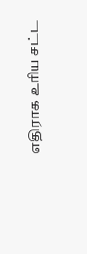எதிராக உரிய சட்ட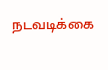நடவடிக்கை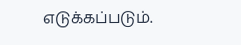எடுக்கப்படும்.